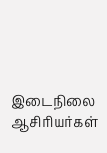இடைநிலை ஆசிரியர்கள்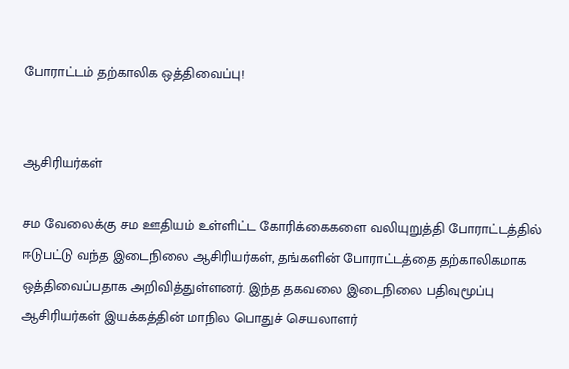போராட்டம் தற்காலிக ஒத்திவைப்பு!


ஆசிரியர்கள்

சம வேலைக்கு சம ஊதியம் உள்ளிட்ட கோரிக்கைகளை வலியுறுத்தி போராட்டத்தில் ஈடுபட்டு வந்த இடைநிலை ஆசிரியர்கள், தங்களின் போராட்டத்தை தற்காலிகமாக ஒத்திவைப்பதாக அறிவித்துள்ளனர். இந்த தகவலை இடைநிலை பதிவுமூப்பு ஆசிரியர்கள் இயக்கத்தின் மாநில பொதுச் செயலாளர்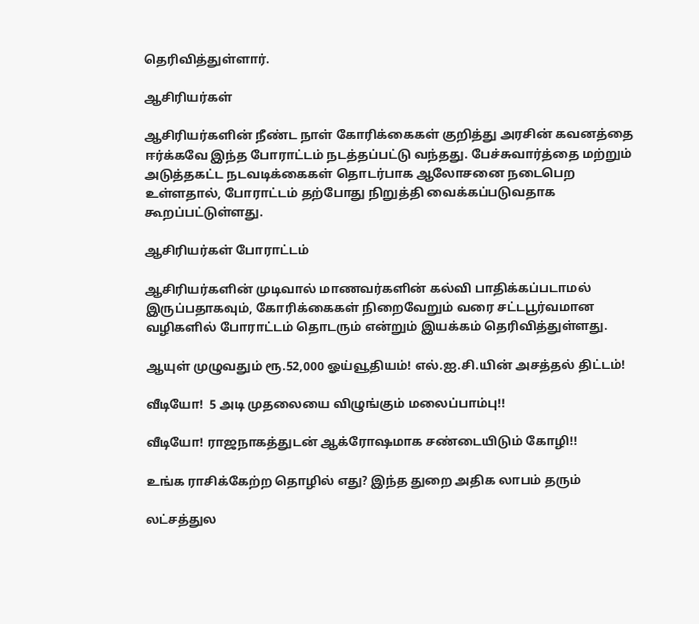தெரிவித்துள்ளார்.

ஆசிரியர்கள்

ஆசிரியர்களின் நீண்ட நாள் கோரிக்கைகள் குறித்து அரசின் கவனத்தை ஈர்க்கவே இந்த போராட்டம் நடத்தப்பட்டு வந்தது. பேச்சுவார்த்தை மற்றும் அடுத்தகட்ட நடவடிக்கைகள் தொடர்பாக ஆலோசனை நடைபெற உள்ளதால், போராட்டம் தற்போது நிறுத்தி வைக்கப்படுவதாக கூறப்பட்டுள்ளது.

ஆசிரியர்கள் போராட்டம்

ஆசிரியர்களின் முடிவால் மாணவர்களின் கல்வி பாதிக்கப்படாமல் இருப்பதாகவும், கோரிக்கைகள் நிறைவேறும் வரை சட்டபூர்வமான வழிகளில் போராட்டம் தொடரும் என்றும் இயக்கம் தெரிவித்துள்ளது.

ஆயுள் முழுவதும் ரூ.52,000 ஓய்வூதியம்! எல்.ஐ.சி.யின் அசத்தல் திட்டம்!

வீடியோ!  5 அடி முதலையை விழுங்கும் மலைப்பாம்பு!!

வீடியோ! ராஜநாகத்துடன் ஆக்ரோஷமாக சண்டையிடும் கோழி!!

உங்க ராசிக்கேற்ற தொழில் எது? இந்த துறை அதிக லாபம் தரும்

லட்சத்துல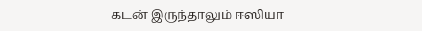கடன் இருந்தாலும் ஈஸியா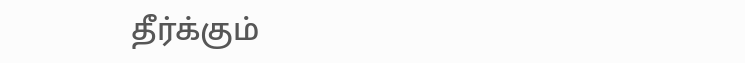தீர்க்கும்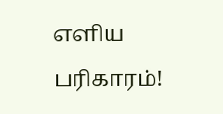எளிய பரிகாரம்!